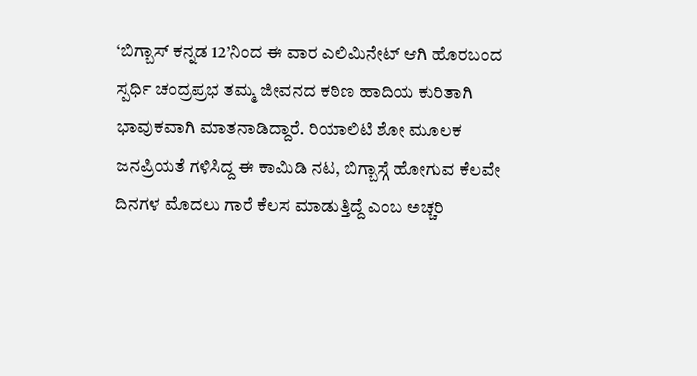‘ಬಿಗ್ಬಾಸ್ ಕನ್ನಡ 12’ನಿಂದ ಈ ವಾರ ಎಲಿಮಿನೇಟ್ ಆಗಿ ಹೊರಬಂದ ಸ್ಪರ್ಧಿ ಚಂದ್ರಪ್ರಭ ತಮ್ಮ ಜೀವನದ ಕಠಿಣ ಹಾದಿಯ ಕುರಿತಾಗಿ ಭಾವುಕವಾಗಿ ಮಾತನಾಡಿದ್ದಾರೆ. ರಿಯಾಲಿಟಿ ಶೋ ಮೂಲಕ ಜನಪ್ರಿಯತೆ ಗಳಿಸಿದ್ದ ಈ ಕಾಮಿಡಿ ನಟ, ಬಿಗ್ಬಾಸ್ಗೆ ಹೋಗುವ ಕೆಲವೇ ದಿನಗಳ ಮೊದಲು ಗಾರೆ ಕೆಲಸ ಮಾಡುತ್ತಿದ್ದೆ ಎಂಬ ಅಚ್ಚರಿ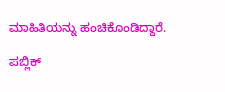ಮಾಹಿತಿಯನ್ನು ಹಂಚಿಕೊಂಡಿದ್ದಾರೆ.

ಪಬ್ಲಿಕ್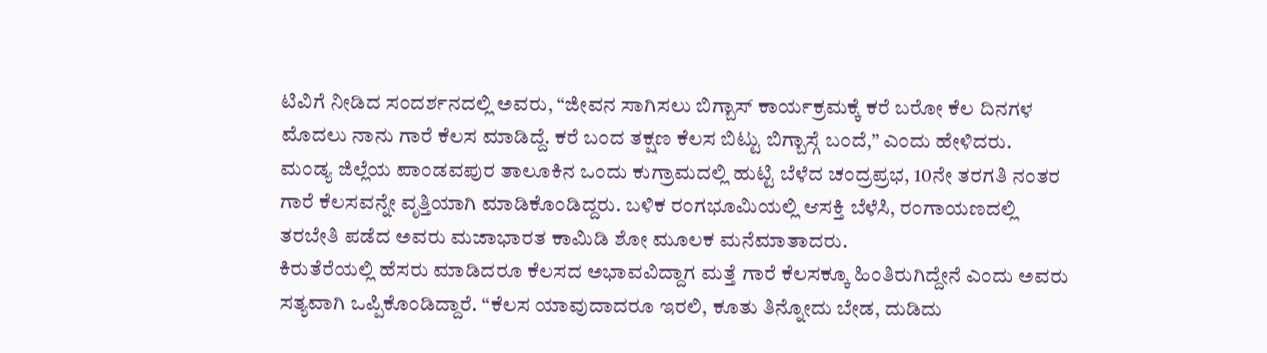ಟಿವಿಗೆ ನೀಡಿದ ಸಂದರ್ಶನದಲ್ಲಿ ಅವರು, “ಜೀವನ ಸಾಗಿಸಲು ಬಿಗ್ಬಾಸ್ ಕಾರ್ಯಕ್ರಮಕ್ಕೆ ಕರೆ ಬರೋ ಕೆಲ ದಿನಗಳ ಮೊದಲು ನಾನು ಗಾರೆ ಕೆಲಸ ಮಾಡಿದ್ದೆ. ಕರೆ ಬಂದ ತಕ್ಷಣ ಕೆಲಸ ಬಿಟ್ಟು ಬಿಗ್ಬಾಸ್ಗೆ ಬಂದೆ,” ಎಂದು ಹೇಳಿದರು.
ಮಂಡ್ಯ ಜಿಲ್ಲೆಯ ಪಾಂಡವಪುರ ತಾಲೂಕಿನ ಒಂದು ಕುಗ್ರಾಮದಲ್ಲಿ ಹುಟ್ಟಿ ಬೆಳೆದ ಚಂದ್ರಪ್ರಭ, 10ನೇ ತರಗತಿ ನಂತರ ಗಾರೆ ಕೆಲಸವನ್ನೇ ವೃತ್ತಿಯಾಗಿ ಮಾಡಿಕೊಂಡಿದ್ದರು. ಬಳಿಕ ರಂಗಭೂಮಿಯಲ್ಲಿ ಆಸಕ್ತಿ ಬೆಳೆಸಿ, ರಂಗಾಯಣದಲ್ಲಿ ತರಬೇತಿ ಪಡೆದ ಅವರು ಮಜಾಭಾರತ ಕಾಮಿಡಿ ಶೋ ಮೂಲಕ ಮನೆಮಾತಾದರು.
ಕಿರುತೆರೆಯಲ್ಲಿ ಹೆಸರು ಮಾಡಿದರೂ ಕೆಲಸದ ಅಭಾವವಿದ್ದಾಗ ಮತ್ತೆ ಗಾರೆ ಕೆಲಸಕ್ಕೂ ಹಿಂತಿರುಗಿದ್ದೇನೆ ಎಂದು ಅವರು ಸತ್ಯವಾಗಿ ಒಪ್ಪಿಕೊಂಡಿದ್ದಾರೆ. “ಕೆಲಸ ಯಾವುದಾದರೂ ಇರಲಿ, ಕೂತು ತಿನ್ನೋದು ಬೇಡ, ದುಡಿದು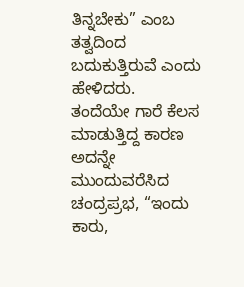ತಿನ್ನಬೇಕು” ಎಂಬ ತತ್ವದಿಂದ ಬದುಕುತ್ತಿರುವೆ ಎಂದು ಹೇಳಿದರು.
ತಂದೆಯೇ ಗಾರೆ ಕೆಲಸ ಮಾಡುತ್ತಿದ್ದ ಕಾರಣ ಅದನ್ನೇ ಮುಂದುವರೆಸಿದ ಚಂದ್ರಪ್ರಭ, “ಇಂದು ಕಾರು,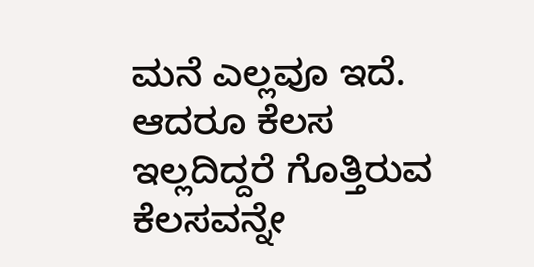ಮನೆ ಎಲ್ಲವೂ ಇದೆ. ಆದರೂ ಕೆಲಸ ಇಲ್ಲದಿದ್ದರೆ ಗೊತ್ತಿರುವ ಕೆಲಸವನ್ನೇ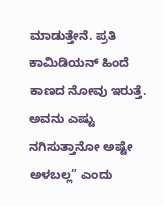ಮಾಡುತ್ತೇನೆ. ಪ್ರತಿ ಕಾಮಿಡಿಯನ್ ಹಿಂದೆ ಕಾಣದ ನೋವು ಇರುತ್ತೆ. ಅವನು ಎಷ್ಟು ನಗಿಸುತ್ತಾನೋ ಅಷ್ಟೇ ಅಳಬಲ್ಲ” ಎಂದು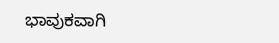ಭಾವುಕವಾಗಿ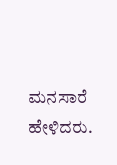ಮನಸಾರೆ ಹೇಳಿದರು.